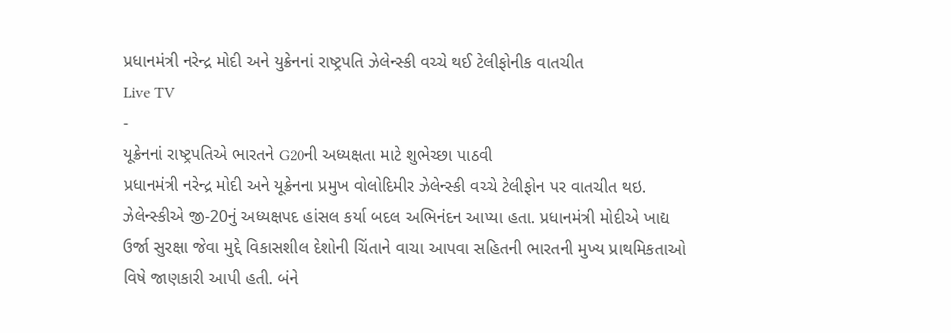પ્રધાનમંત્રી નરેન્દ્ર મોદી અને યુક્રેનનાં રાષ્ટ્રપતિ ઝેલેન્સ્કી વચ્ચે થઈ ટેલીફોનીક વાતચીત
Live TV
-
યૂક્રેનનાં રાષ્ટ્રપતિએ ભારતને G20ની અધ્યક્ષતા માટે શુભેચ્છા પાઠવી
પ્રધાનમંત્રી નરેન્દ્ર મોદી અને યૂક્રેનના પ્રમુખ વોલોદિમીર ઝેલેન્સ્કી વચ્ચે ટેલીફોન પર વાતચીત થઇ. ઝેલેન્સ્કીએ જી-20નું અધ્યક્ષપદ હાંસલ કર્યા બદલ અભિનંદન આપ્યા હતા. પ્રધાનમંત્રી મોદીએ ખાદ્ય ઉર્જા સુરક્ષા જેવા મુદ્દે વિકાસશીલ દેશોની ચિંતાને વાચા આપવા સહિતની ભારતની મુખ્ય પ્રાથમિકતાઓ વિષે જાણકારી આપી હતી. બંને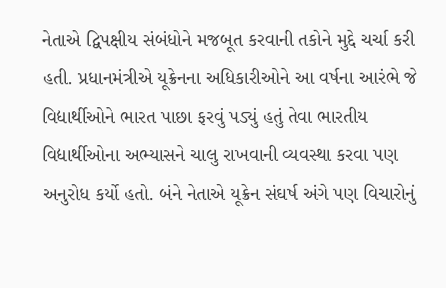નેતાએ દ્વિપક્ષીય સંબંધોને મજબૂત કરવાની તકોને મુદ્દે ચર્ચા કરી હતી. પ્રધાનમંત્રીએ યૂક્રેનના અધિકારીઓને આ વર્ષના આરંભે જે વિદ્યાર્થીઓને ભારત પાછા ફરવું પડ્યું હતું તેવા ભારતીય વિદ્યાર્થીઓના અભ્યાસને ચાલુ રાખવાની વ્યવસ્થા કરવા પણ અનુરોધ કર્યો હતો. બંને નેતાએ યૂક્રેન સંઘર્ષ અંગે પણ વિચારોનું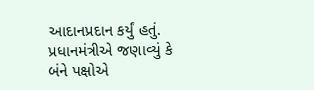આદાનપ્રદાન કર્યું હતું. પ્રધાનમંત્રીએ જણાવ્યું કે બંને પક્ષોએ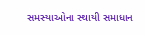સમસ્યાઓના સ્થાયી સમાધાન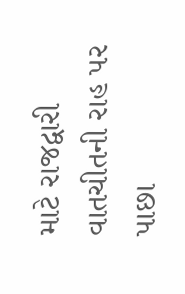માટે રાજદ્વારી વાતચીતની રાહ પર પાછા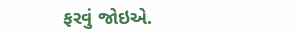ફરવું જોઇએ.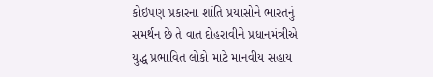કોઇપણ પ્રકારના શાંતિ પ્રયાસોને ભારતનું સમર્થન છે તે વાત દોહરાવીને પ્રધાનમંત્રીએ યુદ્ધ પ્રભાવિત લોકો માટે માનવીય સહાય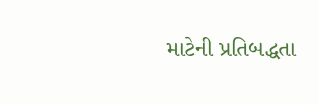માટેની પ્રતિબદ્ધતા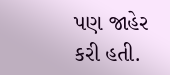પણ જાહેર કરી હતી.